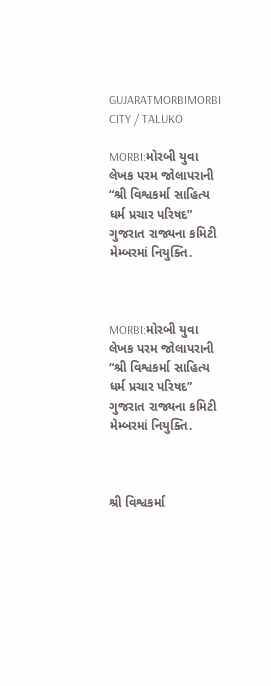GUJARATMORBIMORBI CITY / TALUKO

MORBI:મોરબી યુવા લેખક પરમ જોલાપરાની “શ્રી વિશ્વકર્મા સાહિત્ય ધર્મ પ્રચાર પરિષદ” ગુજરાત રાજ્યના કમિટી મેમ્બરમાં નિયુક્તિ.



MORBI:મોરબી યુવા લેખક પરમ જોલાપરાની “શ્રી વિશ્વકર્મા સાહિત્ય ધર્મ પ્રચાર પરિષદ” ગુજરાત રાજ્યના કમિટી મેમ્બરમાં નિયુક્તિ.



શ્રી વિશ્વકર્મા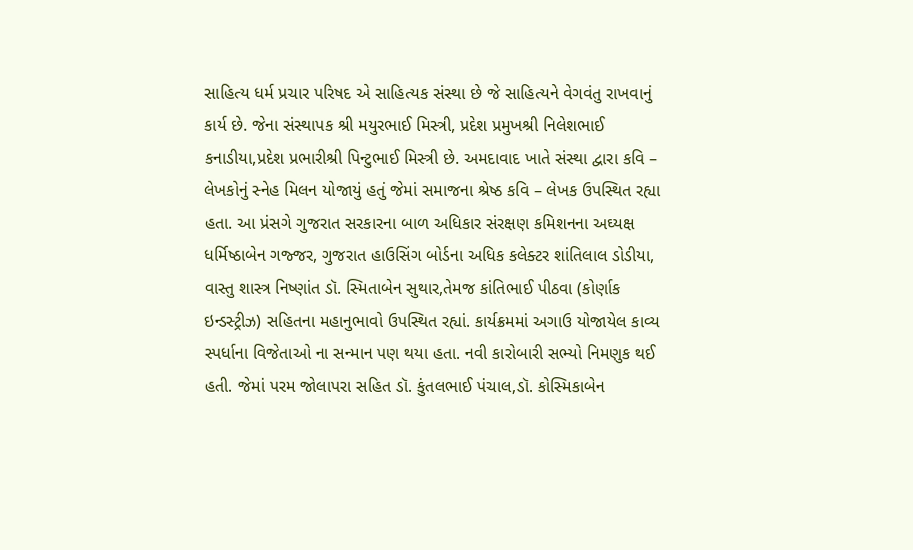સાહિત્ય ધર્મ પ્રચાર પરિષદ એ સાહિત્યક સંસ્થા છે જે સાહિત્યને વેગવંતુ રાખવાનું કાર્ય છે. જેના સંસ્થાપક શ્રી મયુરભાઈ મિસ્ત્રી, પ્રદેશ પ્રમુખશ્રી નિલેશભાઈ કનાડીયા,પ્રદેશ પ્રભારીશ્રી પિન્ટુભાઈ મિસ્ત્રી છે. અમદાવાદ ખાતે સંસ્થા દ્વારા કવિ – લેખકોનું સ્નેહ મિલન યોજાયું હતું જેમાં સમાજના શ્રેષ્ઠ કવિ – લેખક ઉપસ્થિત રહ્યા હતા. આ પ્રંસગે ગુજરાત સરકારના બાળ અધિકાર સંરક્ષણ કમિશનના અઘ્યક્ષ ધર્મિષ્ઠાબેન ગજ્જર, ગુજરાત હાઉસિંગ બોર્ડના અધિક કલેક્ટર શાંતિલાલ ડોડીયા, વાસ્તુ શાસ્ત્ર નિષ્ણાંત ડૉ. સ્મિતાબેન સુથાર,તેમજ કાંતિભાઈ પીઠવા (કોર્ણાક ઇન્ડસ્ટ્રીઝ) સહિતના મહાનુભાવો ઉપસ્થિત રહ્યાં. કાર્યક્રમમાં અગાઉ યોજાયેલ કાવ્ય સ્પર્ધાના વિજેતાઓ ના સન્માન પણ થયા હતા. નવી કારોબારી સભ્યો નિમણુક થઈ હતી. જેમાં પરમ જોલાપરા સહિત ડૉ. કુંતલભાઈ પંચાલ,ડૉ. કોસ્મિકાબેન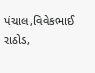પંચાલ,વિવેકભાઈ રાઠોડ,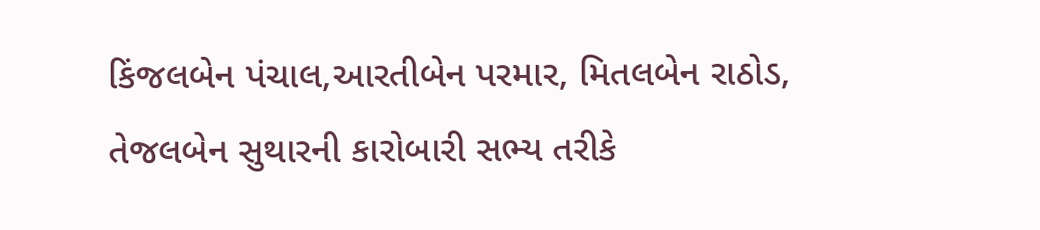કિંજલબેન પંચાલ,આરતીબેન પરમાર, મિતલબેન રાઠોડ, તેજલબેન સુથારની કારોબારી સભ્ય તરીકે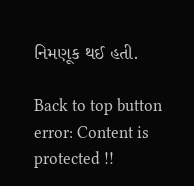નિમણૂક થઈ હતી.

Back to top button
error: Content is protected !!